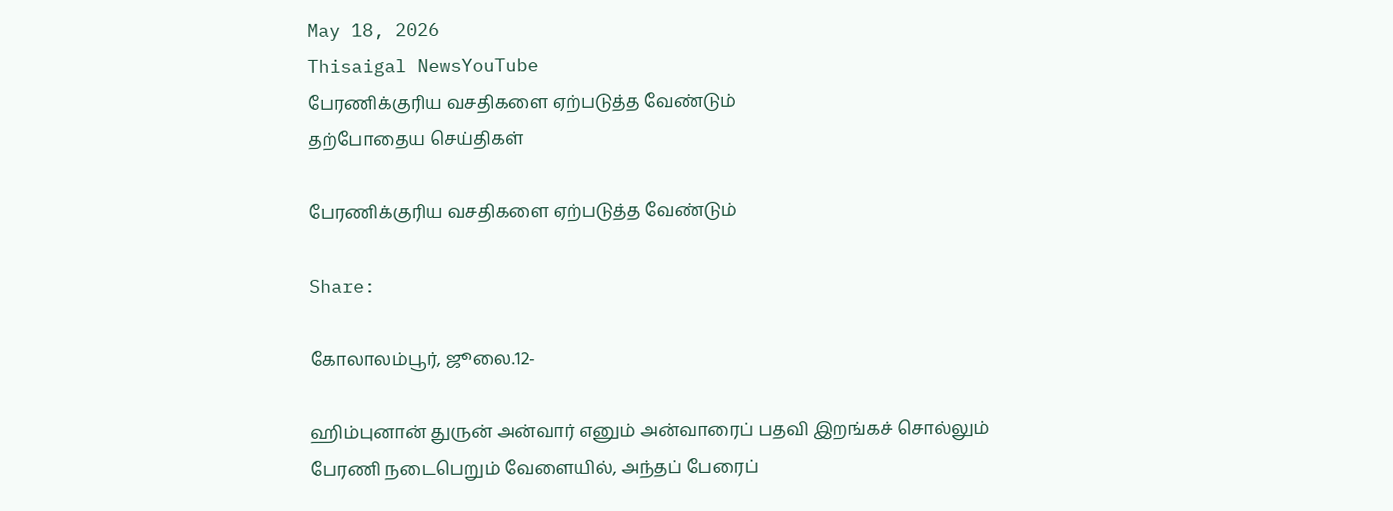May 18, 2026
Thisaigal NewsYouTube
பேரணிக்குரிய வசதிகளை ஏற்படுத்த வேண்டும்
தற்போதைய செய்திகள்

பேரணிக்குரிய வசதிகளை ஏற்படுத்த வேண்டும்

Share:

கோலாலம்பூர், ஜூலை.12-

ஹிம்புனான் துருன் அன்வார் எனும் அன்வாரைப் பதவி இறங்கச் சொல்லும் பேரணி நடைபெறும் வேளையில், அந்தப் பேரைப்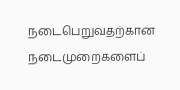நடைபெறுவதற்கான நடைமுறைகளைப்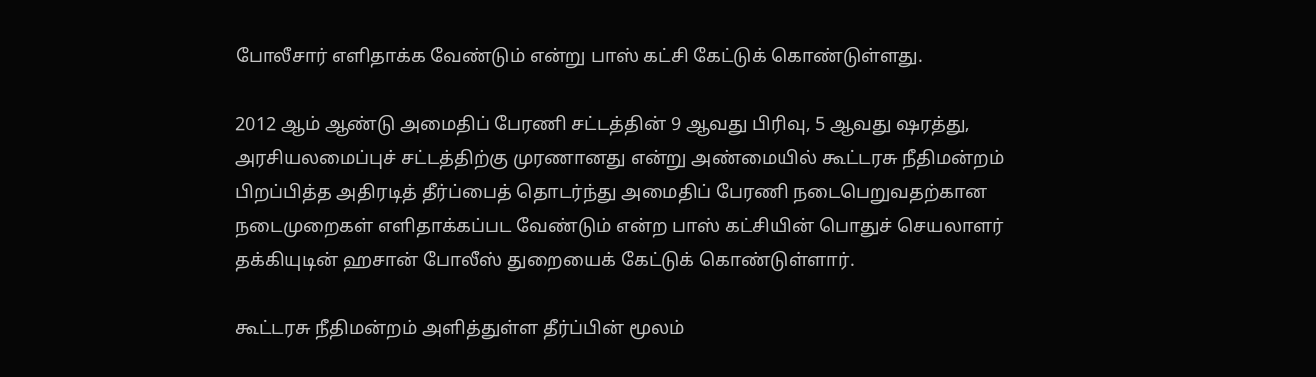போலீசார் எளிதாக்க வேண்டும் என்று பாஸ் கட்சி கேட்டுக் கொண்டுள்ளது.

2012 ஆம் ஆண்டு அமைதிப் பேரணி சட்டத்தின் 9 ஆவது பிரிவு, 5 ஆவது ஷரத்து, அரசியலமைப்புச் சட்டத்திற்கு முரணானது என்று அண்மையில் கூட்டரசு நீதிமன்றம் பிறப்பித்த அதிரடித் தீர்ப்பைத் தொடர்ந்து அமைதிப் பேரணி நடைபெறுவதற்கான நடைமுறைகள் எளிதாக்கப்பட வேண்டும் என்ற பாஸ் கட்சியின் பொதுச் செயலாளர் தக்கியுடின் ஹசான் போலீஸ் துறையைக் கேட்டுக் கொண்டுள்ளார்.

கூட்டரசு நீதிமன்றம் அளித்துள்ள தீர்ப்பின் மூலம்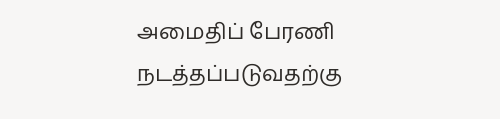அமைதிப் பேரணி நடத்தப்படுவதற்கு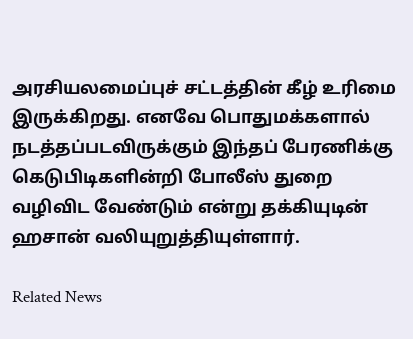அரசியலமைப்புச் சட்டத்தின் கீழ் உரிமை இருக்கிறது. எனவே பொதுமக்களால் நடத்தப்படவிருக்கும் இந்தப் பேரணிக்கு கெடுபிடிகளின்றி போலீஸ் துறை வழிவிட வேண்டும் என்று தக்கியுடின் ஹசான் வலியுறுத்தியுள்ளார்.

Related News